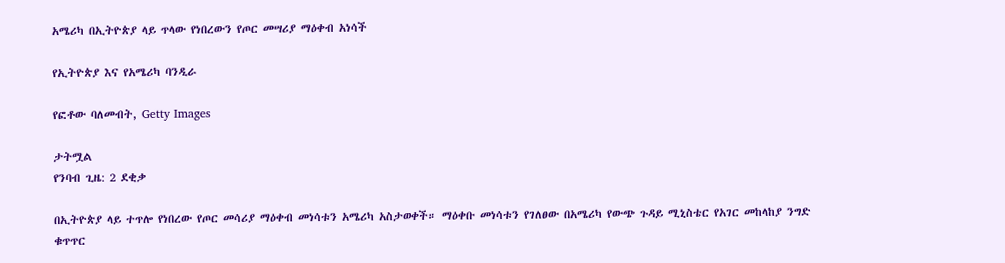አሜሪካ በኢትዮጵያ ላይ ጥላው የነበረውን የጦር መሣሪያ ማዕቀብ አነሳች

የኢትዮጵያ እና የአሜሪካ ባንዲራ

የፎቶው ባለመብት, Getty Images

ታትሟል
የንባብ ጊዜ: 2 ደቂቃ

በኢትዮጵያ ላይ ተጥሎ የነበረው የጦር መሳሪያ ማዕቀብ መነሳቱን አሜሪካ አስታወቀች። ማዕቀቡ መነሳቱን የገለፀው በአሜሪካ የውጭ ጉዳይ ሚኒስቴር የአገር መከላከያ ንግድ ቁጥጥር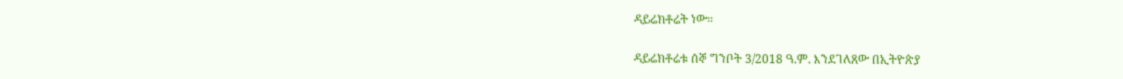ዳይሬክቶሬት ነው።

ዳይሬክቶሬቱ ሰኞ ግንቦት 3/2018 ዓ.ም. እንደገለጸው በኢትዮጵያ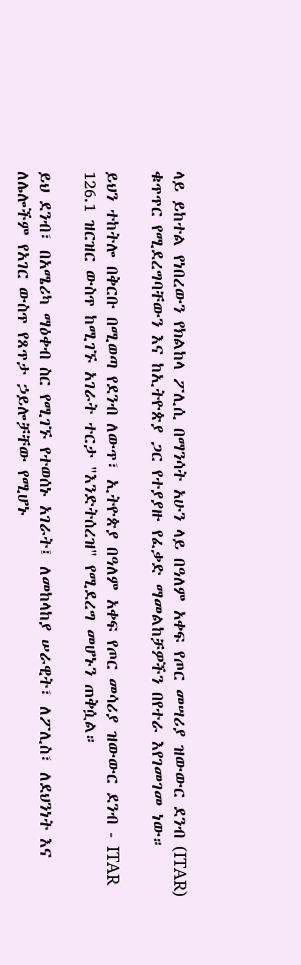ላይ ይከተል የነበረውን የክልከላ ፖሊሲ በማንሳት አሁን ላይ በዓለም አቀፍ የጦር መሣሪያ ዝውውር ደንብ (ITAR) ቁጥጥር የሚደረግባቸውን እና ከኢትዮጵያ ጋር የተያያዙ የፈቃድ ማመልከቻዎችን በየተራ እየገመገመ ነው።

ይህን ተከትሎ በቅርቡ በሚወጣ የደንብ ለውጥ፣ ኢትዮጵያ በዓለም አቀፍ የጦር መሳሪያ ዝውውር ደንብ - ITAR 126.1 ዝርዝር ውስጥ ከሚገኙ አገራት ተርታ "እንድትሰረዝ" የሚደረግ መሆኑን ጠቅሷል።

ይህ ደንብ፣ በአሜሪካ ማዕቀብ ስር የሚገኙ የተወሰኑ አገራት፤ ለመከላከያ ሠራዊት፣ ለፖሊስ፣ ለደህንነት እና ለሌሎችም የአገር ውስጥ የጸጥታ ኃይሎቻቸው የሚሆኑ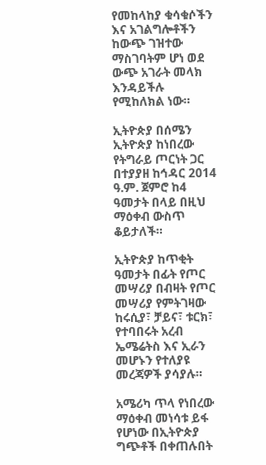የመከላከያ ቁሳቁሶችን እና አገልግሎቶችን ከውጭ ገዝተው ማስገባትም ሆነ ወደ ውጭ አገራት መላክ እንዳይችሉ የሚከለክል ነው።

ኢትዮጵያ በሰሜን ኢትዮጵያ ከነበረው የትግራይ ጦርነት ጋር በተያያዘ ከኅዳር 2014 ዓ.ም. ጀምሮ ከ4 ዓመታት በላይ በዚህ ማዕቀብ ውስጥ ቆይታለች።

ኢትዮጵያ ከጥቂት ዓመታት በፊት የጦር መሣሪያ በብዛት የጦር መሣሪያ የምትገዛው ከሩሲያ፣ ቻይና፣ ቱርክ፣ የተባበሩት አረብ ኤሜሬትስ እና ኢራን መሆኑን የተለያዩ መረጃዎች ያሳያሉ።

አሜሪካ ጥላ የነበረው ማዕቀብ መነሳቱ ይፋ የሆነው በኢትዮጵያ ግጭቶች በቀጠሉበት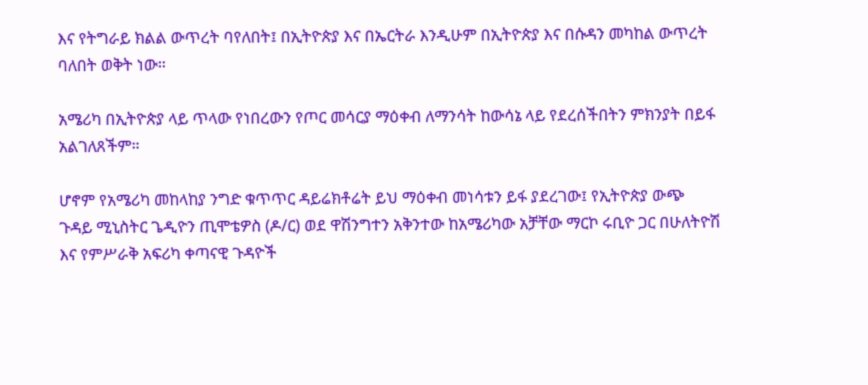እና የትግራይ ክልል ውጥረት ባየለበት፤ በኢትዮጵያ እና በኤርትራ እንዲሁም በኢትዮጵያ እና በሱዳን መካከል ውጥረት ባለበት ወቅት ነው።

አሜሪካ በኢትዮጵያ ላይ ጥላው የነበረውን የጦር መሳርያ ማዕቀብ ለማንሳት ከውሳኔ ላይ የደረሰችበትን ምክንያት በይፋ አልገለጸችም።

ሆኖም የአሜሪካ መከላከያ ንግድ ቁጥጥር ዳይሬክቶሬት ይህ ማዕቀብ መነሳቱን ይፋ ያደረገው፤ የኢትዮጵያ ውጭ ጉዳይ ሚኒስትር ጌዲዮን ጢሞቴዎስ (ዶ/ር) ወደ ዋሽንግተን አቅንተው ከአሜሪካው አቻቸው ማርኮ ሩቢዮ ጋር በሁለትዮሽ እና የምሥራቅ አፍሪካ ቀጣናዊ ጉዳዮች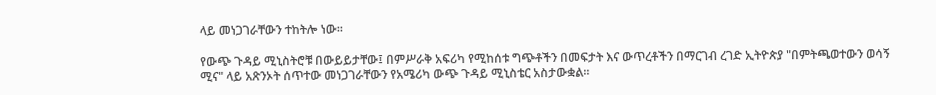ላይ መነጋገራቸውን ተከትሎ ነው።

የውጭ ጉዳይ ሚኒስትሮቹ በውይይታቸው፤ በምሥራቅ አፍሪካ የሚከሰቱ ግጭቶችን በመፍታት እና ውጥረቶችን በማርገብ ረገድ ኢትዮጵያ "በምትጫወተውን ወሳኝ ሚና" ላይ አጽንኦት ሰጥተው መነጋገራቸውን የአሜሪካ ውጭ ጉዳይ ሚኒስቴር አስታውቋል።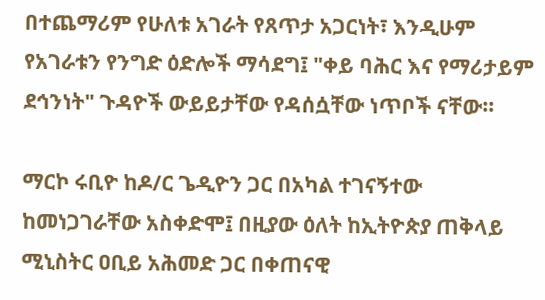በተጨማሪም የሁለቱ አገራት የጸጥታ አጋርነት፣ እንዲሁም የአገራቱን የንግድ ዕድሎች ማሳደግ፤ "ቀይ ባሕር እና የማሪታይም ደኅንነት" ጉዳዮች ውይይታቸው የዳሰሷቸው ነጥቦች ናቸው።

ማርኮ ሩቢዮ ከዶ/ር ጌዲዮን ጋር በአካል ተገናኝተው ከመነጋገራቸው አስቀድሞ፤ በዚያው ዕለት ከኢትዮጵያ ጠቅላይ ሚኒስትር ዐቢይ አሕመድ ጋር በቀጠናዊ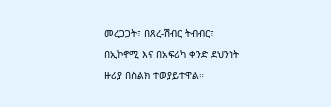መረጋጋት፣ በጸረ-ሽብር ትብብር፣ በኢኮኖሚ እና በአፍሪካ ቀንድ ደህንነት ዙሪያ በስልክ ተወያይተዋል።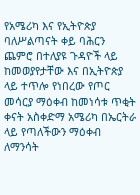የአሜሪካ እና የኢትዮጵያ ባለሥልጣናት ቀይ ባሕርን ጨምሮ በተለያዩ ጉዳዮች ላይ ከመወያየታቸው እና በኢትዮጵያ ላይ ተጥሎ የነበረው የጦር መሳርያ ማዕቀብ ከመነሳቱ ጥቂት ቀናት አስቀድማ አሜሪካ በኤርትራ ላይ የጣለችውን ማዕቀብ ለማንሳት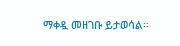ማቀዷ መዘገቡ ይታወሳል።